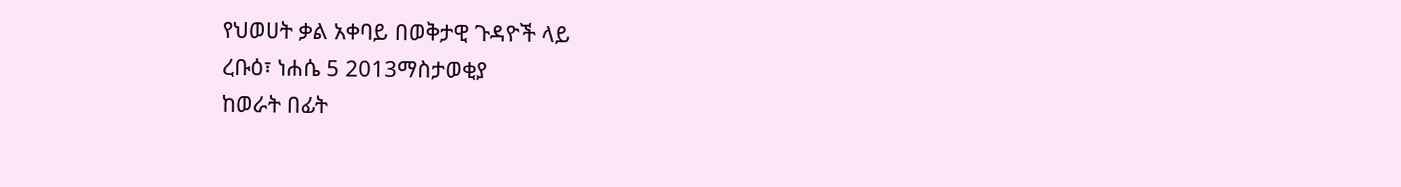የህወሀት ቃል አቀባይ በወቅታዊ ጉዳዮች ላይ
ረቡዕ፣ ነሐሴ 5 2013ማስታወቂያ
ከወራት በፊት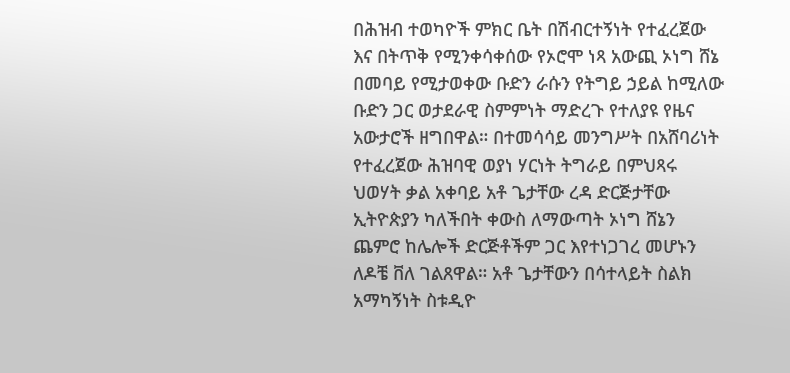በሕዝብ ተወካዮች ምክር ቤት በሽብርተኝነት የተፈረጀው እና በትጥቅ የሚንቀሳቀሰው የኦሮሞ ነጻ አውጪ ኦነግ ሸኔ በመባይ የሚታወቀው ቡድን ራሱን የትግይ ኃይል ከሚለው ቡድን ጋር ወታደራዊ ስምምነት ማድረጉ የተለያዩ የዜና አውታሮች ዘግበዋል። በተመሳሳይ መንግሥት በአሸባሪነት የተፈረጀው ሕዝባዊ ወያነ ሃርነት ትግራይ በምህጻሩ ህወሃት ቃል አቀባይ አቶ ጌታቸው ረዳ ድርጅታቸው ኢትዮጵያን ካለችበት ቀውስ ለማውጣት ኦነግ ሸኔን ጨምሮ ከሌሎች ድርጅቶችም ጋር እየተነጋገረ መሆኑን ለዶቼ ቨለ ገልጸዋል። አቶ ጌታቸውን በሳተላይት ስልክ አማካኝነት ስቱዲዮ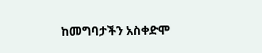ከመግባታችን አስቀድሞ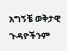አግኝቼ ወቅታዊ ጉዳዮችንም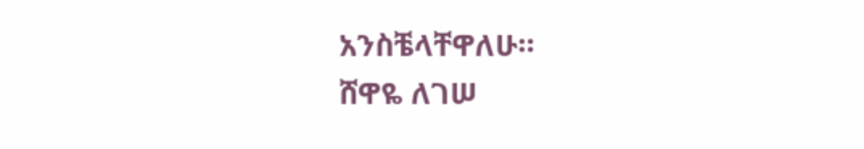አንስቼላቸዋለሁ።
ሸዋዬ ለገሠ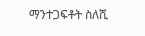ማንተጋፍቶት ስለሺ